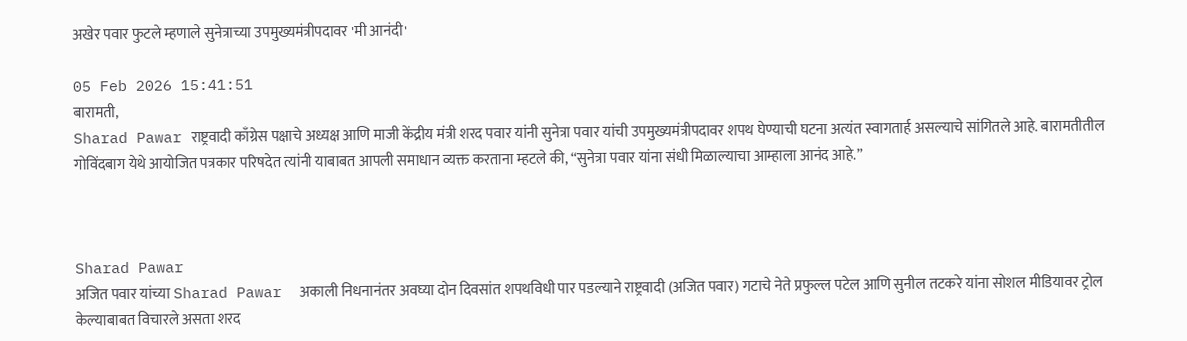अखेर पवार फुटले म्हणाले सुनेत्राच्या उपमुख्यमंत्रीपदावर 'मी आनंदी'

05 Feb 2026 15:41:51
बारामती,
Sharad Pawar राष्ट्रवादी काँग्रेस पक्षाचे अध्यक्ष आणि माजी केंद्रीय मंत्री शरद पवार यांनी सुनेत्रा पवार यांची उपमुख्यमंत्रीपदावर शपथ घेण्याची घटना अत्यंत स्वागतार्ह असल्याचे सांगितले आहे. बारामतीतील गोविंदबाग येथे आयोजित पत्रकार परिषदेत त्यांनी याबाबत आपली समाधान व्यक्त करताना म्हटले की, “सुनेत्रा पवार यांना संधी मिळाल्याचा आम्हाला आनंद आहे.”



Sharad Pawar
अजित पवार यांच्या Sharad Pawar  अकाली निधनानंतर अवघ्या दोन दिवसांत शपथविधी पार पडल्याने राष्ट्रवादी (अजित पवार) गटाचे नेते प्रफुल्ल पटेल आणि सुनील तटकरे यांना सोशल मीडियावर ट्रोल केल्याबाबत विचारले असता शरद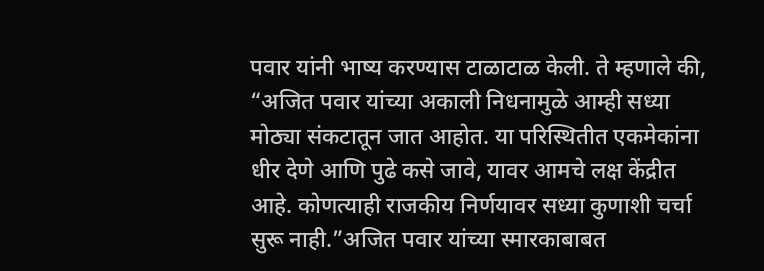पवार यांनी भाष्य करण्यास टाळाटाळ केली. ते म्हणाले की, “अजित पवार यांच्या अकाली निधनामुळे आम्ही सध्या मोठ्या संकटातून जात आहोत. या परिस्थितीत एकमेकांना धीर देणे आणि पुढे कसे जावे, यावर आमचे लक्ष केंद्रीत आहे. कोणत्याही राजकीय निर्णयावर सध्या कुणाशी चर्चा सुरू नाही.”अजित पवार यांच्या स्मारकाबाबत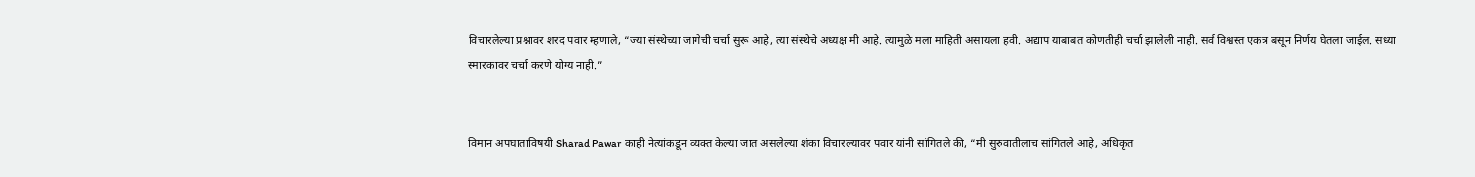विचारलेल्या प्रश्नावर शरद पवार म्हणाले, “ज्या संस्थेच्या जागेची चर्चा सुरू आहे, त्या संस्थेचे अध्यक्ष मी आहे. त्यामुळे मला माहिती असायला हवी. अद्याप याबाबत कोणतीही चर्चा झालेली नाही. सर्व विश्वस्त एकत्र बसून निर्णय घेतला जाईल. सध्या स्मारकावर चर्चा करणे योग्य नाही.”


विमान अपघाताविषयी Sharad Pawar  काही नेत्यांकडून व्यक्त केल्या जात असलेल्या शंका विचारल्यावर पवार यांनी सांगितले की, “मी सुरुवातीलाच सांगितले आहे, अधिकृत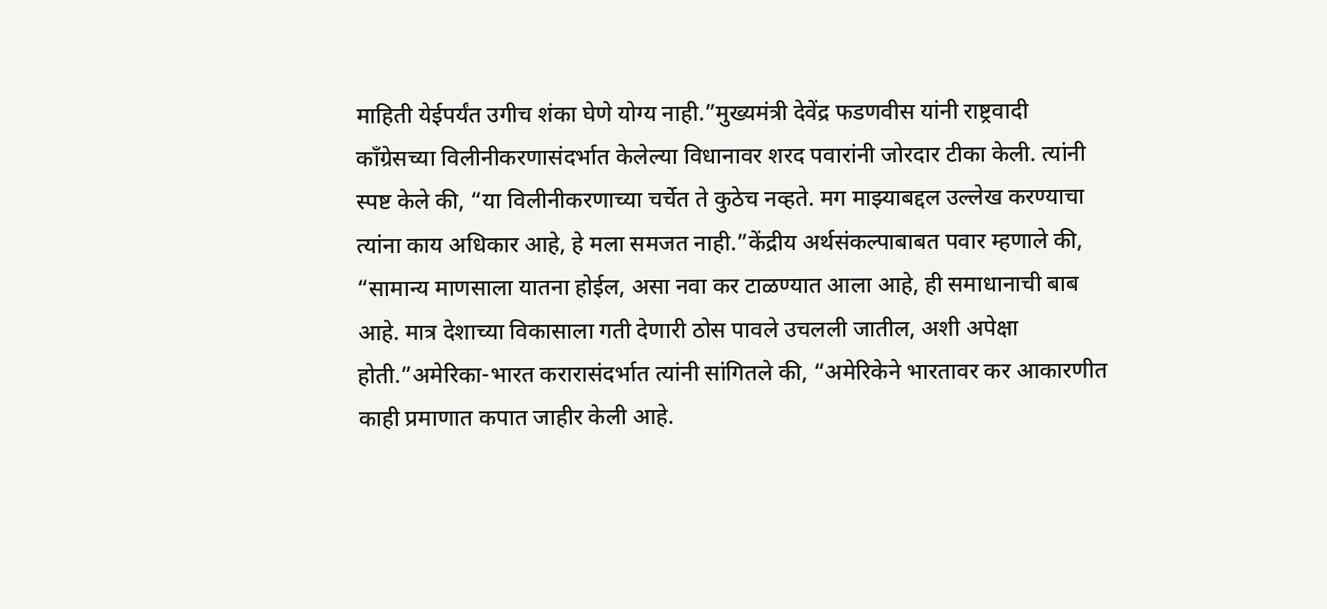माहिती येईपर्यंत उगीच शंका घेणे योग्य नाही.”मुख्यमंत्री देवेंद्र फडणवीस यांनी राष्ट्रवादी काँग्रेसच्या विलीनीकरणासंदर्भात केलेल्या विधानावर शरद पवारांनी जोरदार टीका केली. त्यांनी स्पष्ट केले की, “या विलीनीकरणाच्या चर्चेत ते कुठेच नव्हते. मग माझ्याबद्दल उल्लेख करण्याचा त्यांना काय अधिकार आहे, हे मला समजत नाही.”केंद्रीय अर्थसंकल्पाबाबत पवार म्हणाले की, “सामान्य माणसाला यातना होईल, असा नवा कर टाळण्यात आला आहे, ही समाधानाची बाब आहे. मात्र देशाच्या विकासाला गती देणारी ठोस पावले उचलली जातील, अशी अपेक्षा होती.”अमेरिका-भारत करारासंदर्भात त्यांनी सांगितले की, “अमेरिकेने भारतावर कर आकारणीत काही प्रमाणात कपात जाहीर केली आहे.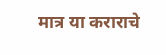मात्र या कराराचे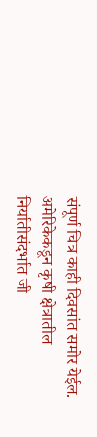संपूर्ण चित्र काही दिवसांत समोर येईल. अमेरिकेकडून कृषी क्षेत्रातील निर्यातीसंदर्भात जी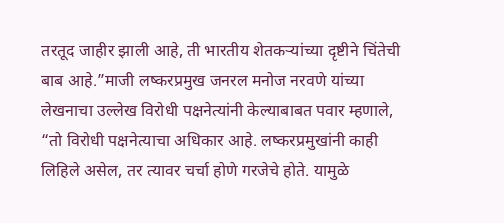तरतूद जाहीर झाली आहे, ती भारतीय शेतकऱ्यांच्या दृष्टीने चिंतेची बाब आहे.”माजी लष्करप्रमुख जनरल मनोज नरवणे यांच्या लेखनाचा उल्लेख विरोधी पक्षनेत्यांनी केल्याबाबत पवार म्हणाले, “तो विरोधी पक्षनेत्याचा अधिकार आहे. लष्करप्रमुखांनी काही लिहिले असेल, तर त्यावर चर्चा होणे गरजेचे होते. यामुळे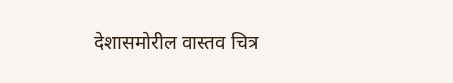देशासमोरील वास्तव चित्र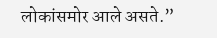लोकांसमोर आले असते.”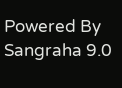Powered By Sangraha 9.0